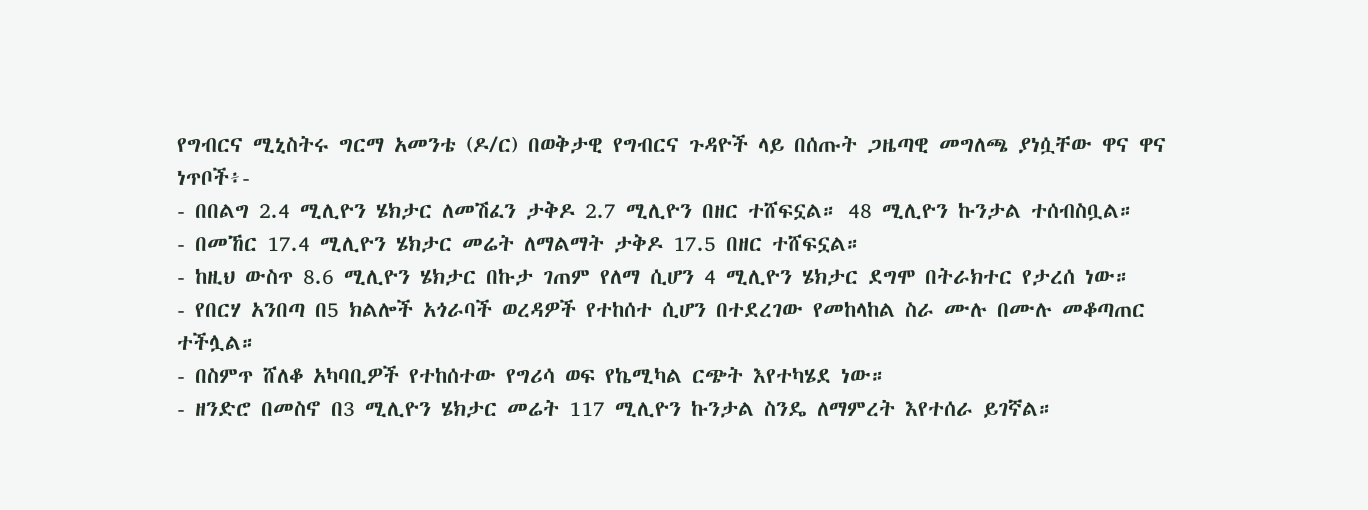የግብርና ሚኒስትሩ ግርማ አመንቴ (ዶ/ር) በወቅታዊ የግብርና ጉዳዮች ላይ በሰጡት ጋዜጣዊ መግለጫ ያነሷቸው ዋና ዋና ነጥቦች፥-
- በበልግ 2.4 ሚሊዮን ሄክታር ለመሽፈን ታቅዶ 2.7 ሚሊዮን በዘር ተሸፍኗል። 48 ሚሊዮን ኩንታል ተሰብስቧል።
- በመኸር 17.4 ሚሊዮን ሄክታር መሬት ለማልማት ታቅዶ 17.5 በዘር ተሸፍኗል።
- ከዚህ ውስጥ 8.6 ሚሊዮን ሄክታር በኩታ ገጠም የለማ ሲሆን 4 ሚሊዮን ሄክታር ደግሞ በትራክተር የታረሰ ነው።
- የበርሃ አንበጣ በ5 ክልሎች አጎራባች ወረዳዎች የተከሰተ ሲሆን በተደረገው የመከላከል ስራ ሙሉ በሙሉ መቆጣጠር ተችሏል።
- በስምጥ ሸለቆ አካባቢዎች የተከሰተው የግሪሳ ወፍ የኬሚካል ርጭት እየተካሄደ ነው።
- ዘንድሮ በመስኖ በ3 ሚሊዮን ሄክታር መሬት 117 ሚሊዮን ኩንታል ስንዴ ለማምረት እየተሰራ ይገኛል።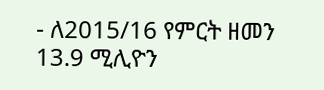- ለ2015/16 የምርት ዘመን 13.9 ሚሊዮን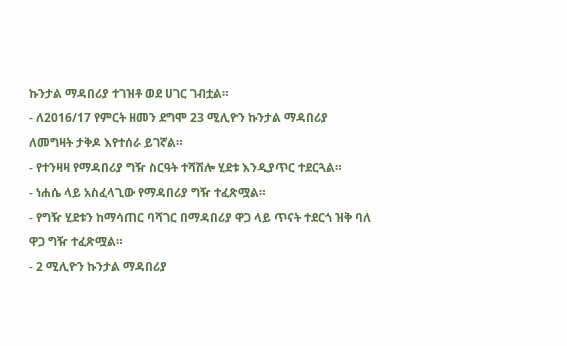ኩንታል ማዳበሪያ ተገዝቶ ወደ ሀገር ገብቷል።
- ለ2016/17 የምርት ዘመን ደግሞ 23 ሚሊዮን ኩንታል ማዳበሪያ ለመግዛት ታቅዶ እየተሰራ ይገኛል።
- የተንዛዛ የማዳበሪያ ግዥ ስርዓት ተሻሽሎ ሂደቱ እንዲያጥር ተደርጓል።
- ነሐሴ ላይ አስፈላጊው የማዳበሪያ ግዥ ተፈጽሟል።
- የግዥ ሂደቱን ከማሳጠር ባሻገር በማዳበሪያ ዋጋ ላይ ጥናት ተደርጎ ዝቅ ባለ ዋጋ ግዥ ተፈጽሟል።
- 2 ሚሊዮን ኩንታል ማዳበሪያ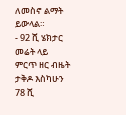ለመስኖ ልማት ይውላል።
- 92 ሺ ሄክታር መሬት ላይ ምርጥ ዘር ብዜት ታቅዶ እስካሁን 78 ሺ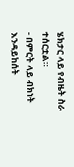ሄክታር ላይ የብዜት ስራ ተሰርቷል።
- በምርት ላይ ብክነት እንዳይከሰት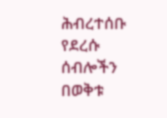ሕብረተሰቡ የደረሱ ሰብሎችን በወቅቱ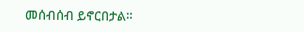መሰብሰብ ይኖርበታል።